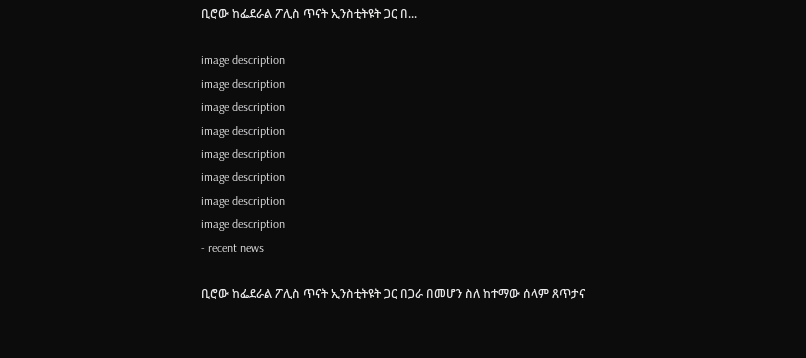ቢሮው ከፌደራል ፖሊስ ጥናት ኢንስቲትዩት ጋር በ...

image description
image description
image description
image description
image description
image description
image description
image description
- recent news

ቢሮው ከፌደራል ፖሊስ ጥናት ኢንስቲትዩት ጋር በጋራ በመሆን ስለ ከተማው ሰላም ጸጥታና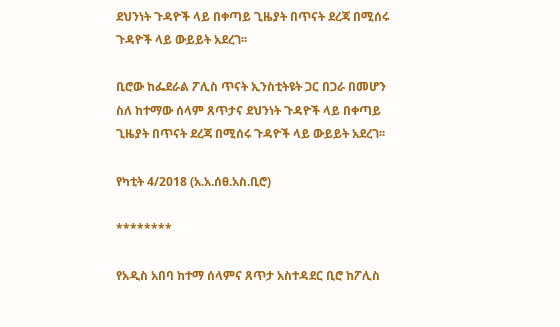ደህንነት ጉዳዮች ላይ በቀጣይ ጊዜያት በጥናት ደረጃ በሚሰሩ ጉዳዮች ላይ ውይይት አደረገ፡፡

ቢሮው ከፌደራል ፖሊስ ጥናት ኢንስቲትዩት ጋር በጋራ በመሆን ስለ ከተማው ሰላም ጸጥታና ደህንነት ጉዳዮች ላይ በቀጣይ ጊዜያት በጥናት ደረጃ በሚሰሩ ጉዳዮች ላይ ውይይት አደረገ፡፡

የካቲት 4/2018 (አ.አ.ሰፀ.አስ.ቢሮ)

********

የአዲስ አበባ ከተማ ሰላምና ጸጥታ አስተዳደር ቢሮ ከፖሊስ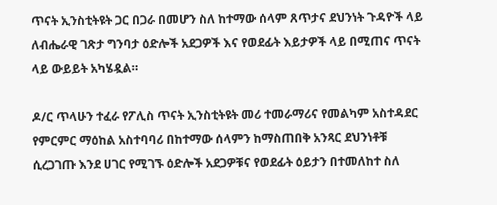ጥናት ኢንስቲትዩት ጋር በጋራ በመሆን ስለ ከተማው ሰላም ጸጥታና ደህንነት ጉዳዮች ላይ ለብሔራዊ ገጽታ ግንባታ ዕድሎች አደጋዎች እና የወደፊት እይታዎች ላይ በሚጠና ጥናት ላይ ውይይት አካሄዷል።

ዶ/ር ጥላሁን ተፈራ የፖሊስ ጥናት ኢንስቲትዩት መሪ ተመራማሪና የመልካም አስተዳደር የምርምር ማዕከል አስተባባሪ በከተማው ሰላምን ከማስጠበቅ አንጻር ደህንነቶቹ ሲረጋገጡ እንደ ሀገር የሚገኙ ዕድሎች አደጋዎቹና የወደፊት ዕይታን በተመለከተ ስለ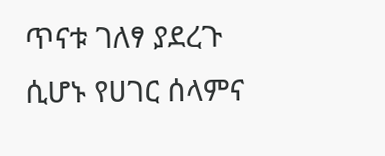ጥናቱ ገለፃ ያደረጉ ሲሆኑ የሀገር ሰላምና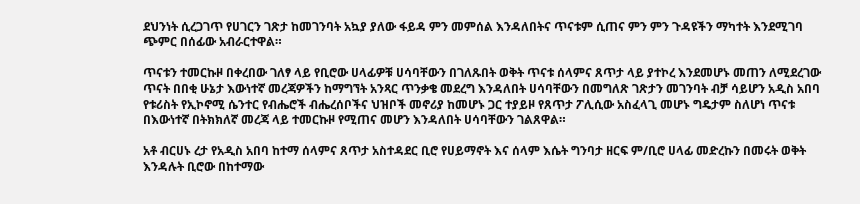ደህንነት ሲረጋገጥ የሀገርን ገጽታ ከመገንባት አኳያ ያለው ፋይዳ ምን መምሰል እንዳለበትና ጥናቱም ሲጠና ምን ምን ጉዳዩችን ማካተት እንደሚገባ ጭምር በሰፊው አብራርተዋል።

ጥናቱን ተመርኩዞ በቀረበው ገለፃ ላይ የቢሮው ሀላፊዎቹ ሀሳባቸውን በገለጹበት ወቅት ጥናቱ ሰላምና ጸጥታ ላይ ያተኮረ እንደመሆኑ መጠን ለሚደረገው ጥናት በበቂ ሁኔታ እውነተኛ መረጃዎችን ከማግኘት አንጻር ጥንቃቄ መደረግ እንዳለበት ሀሳባቸውን በመግለጽ ገጽታን መገንባት ብቻ ሳይሆን አዲስ አበባ የቱሪስት የኢኮኖሚ ሴንተር የብሔሮች ብሔረሰቦችና ህዝቦች መኖሪያ ከመሆኑ ጋር ተያይዞ የጸጥታ ፖሊሲው አስፈላጊ መሆኑ ግዴታም ስለሆነ ጥናቱ በእውነተኛ በትክክለኛ መረጃ ላይ ተመርኩዞ የሚጠና መሆን እንዳለበት ሀሳባቸውን ገልጸዋል።

አቶ ብርሀኑ ረታ የአዲስ አበባ ከተማ ሰላምና ጸጥታ አስተዳደር ቢሮ የሀይማኖት እና ሰላም እሴት ግንባታ ዘርፍ ም/ቢሮ ሀላፊ መድረኩን በመሩት ወቅት እንዳሉት ቢሮው በከተማው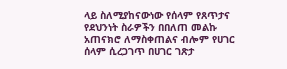ላይ ስለሚያከናውነው የሰላም የጸጥታና የደህንነት ስራዎችን በበለጠ መልኩ አጠናክሮ ለማስቀጠልና ብሎም የሀገር ሰላም ሲረጋገጥ በሀገር ገጽታ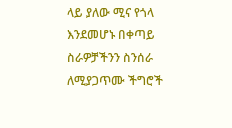ላይ ያለው ሚና የጎላ እንደመሆኑ በቀጣይ ስራዎቻችንን ስንሰራ ለሚያጋጥሙ ችግሮች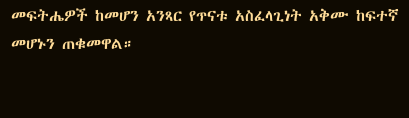መፍትሔዎች ከመሆን አንጻር የጥናቱ አስፈላጊነት አቅሙ ከፍተኛ መሆኑን ጠቁመዋል።